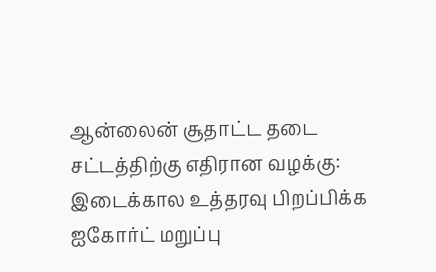ஆன்லைன் சூதாட்ட தடை சட்டத்திற்கு எதிரான வழக்கு: இடைக்கால உத்தரவு பிறப்பிக்க ஐகோர்ட் மறுப்பு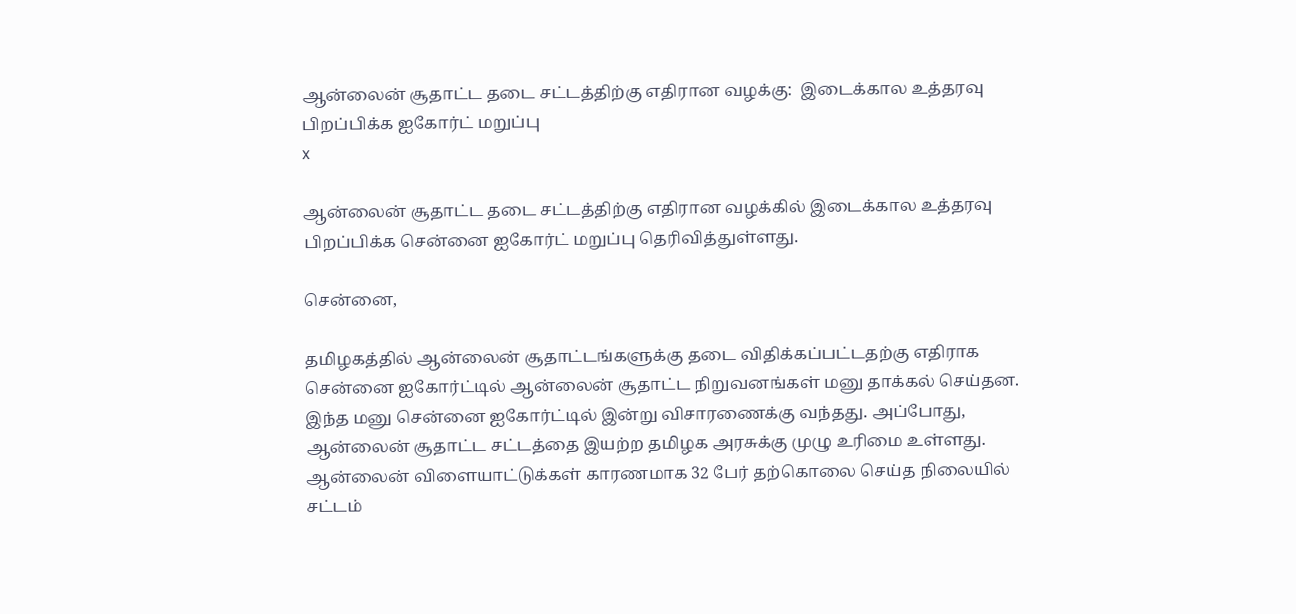ஆன்லைன் சூதாட்ட தடை சட்டத்திற்கு எதிரான வழக்கு:  இடைக்கால உத்தரவு பிறப்பிக்க ஐகோர்ட் மறுப்பு
x

ஆன்லைன் சூதாட்ட தடை சட்டத்திற்கு எதிரான வழக்கில் இடைக்கால உத்தரவு பிறப்பிக்க சென்னை ஐகோர்ட் மறுப்பு தெரிவித்துள்ளது.

சென்னை,

தமிழகத்தில் ஆன்லைன் சூதாட்டங்களுக்கு தடை விதிக்கப்பட்டதற்கு எதிராக சென்னை ஐகோர்ட்டில் ஆன்லைன் சூதாட்ட நிறுவனங்கள் மனு தாக்கல் செய்தன. இந்த மனு சென்னை ஐகோர்ட்டில் இன்று விசாரணைக்கு வந்தது. அப்போது, ஆன்லைன் சூதாட்ட சட்டத்தை இயற்ற தமிழக அரசுக்கு முழு உரிமை உள்ளது. ஆன்லைன் விளையாட்டுக்கள் காரணமாக 32 பேர் தற்கொலை செய்த நிலையில் சட்டம்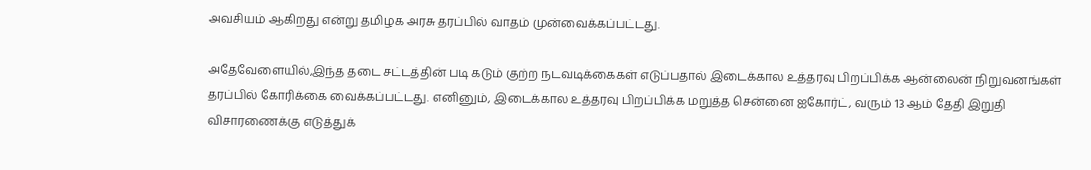அவசியம் ஆகிறது என்று தமிழக அரசு தரப்பில் வாதம் முன்வைக்கப்பட்டது.

அதேவேளையில்,இந்த தடை சட்டத்தின் படி கடும் குற்ற நடவடிக்கைகள் எடுப்பதால் இடைக்கால உத்தரவு பிறப்பிக்க ஆன்லைன் நிறுவனங்கள் தரப்பில் கோரிக்கை வைக்கப்பட்டது. எனினும், இடைக்கால உத்தரவு பிறப்பிக்க மறுத்த சென்னை ஐகோர்ட், வரும் 13 ஆம் தேதி இறுதி விசாரணைக்கு எடுத்துக்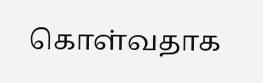கொள்வதாக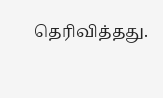தெரிவித்தது.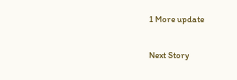1 More update

Next Story